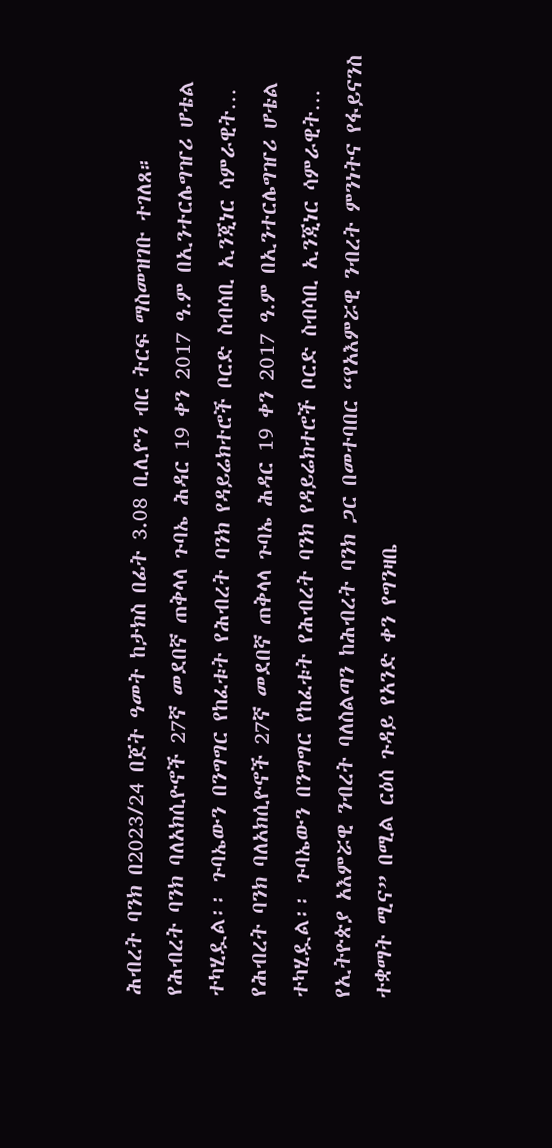ሕብረት ባንክ በ2023/24 በጀት ዓመት ከታክስ በፊት 3.08 ቢሊዮን ብር ትርፍ ማስመዝገቡ ተገለጸ።
የሕብረት ባንክ ባለአክሲዮኖች 27ኛ መደበኛ ጠቅላላ ጉባኤ ሕዳር 19 ቀን 2017 ዓ.ም በኢንተርሌግዠሪ ሆቴል ተካሂዷል፡፡ ጉባኤውን በንግግር የከፈቱት የሕብረት ባንክ የዳይሬክተሮች ቦርድ ስብሳቢ ኢንጂነር ሳምራዊት…
የሕብረት ባንክ ባለአክሲዮኖች 27ኛ መደበኛ ጠቅላላ ጉባኤ ሕዳር 19 ቀን 2017 ዓ.ም በኢንተርሌግዠሪ ሆቴል ተካሂዷል፡፡ ጉባኤውን በንግግር የከፈቱት የሕብረት ባንክ የዳይሬክተሮች ቦርድ ስብሳቢ ኢንጂነር ሳምራዊት…
የኢትዮጵያ አእምሯዊ ንብረት ባለስልጣን ከሕብረት ባንክ ጋር በመተባበር “የአእምሯዊ ንብረት ምንነትና የፋይናንስ ተቋማት ሚና” በሚል ርዕሰ ጉዳይ የአንድ ቀን የግንዛቤ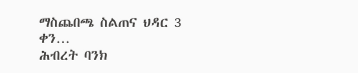ማስጨበጫ ስልጠና ህዳር 3 ቀን…
ሕብረት ባንክ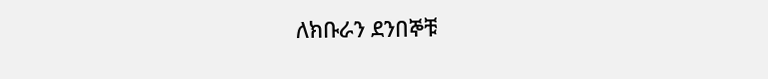ለክቡራን ደንበኞቹ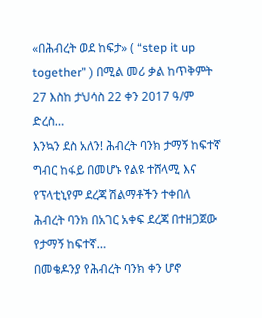«በሕብረት ወደ ከፍታ» ( “step it up together” ) በሚል መሪ ቃል ከጥቅምት 27 እስከ ታህሳስ 22 ቀን 2017 ዓ/ም ድረስ…
እንኳን ደስ አለን! ሕብረት ባንክ ታማኝ ከፍተኛ ግብር ከፋይ በመሆኑ የልዩ ተሸላሚ እና የፕላቲኒየም ደረጃ ሽልማቶችን ተቀበለ ሕብረት ባንክ በአገር አቀፍ ደረጃ በተዘጋጀው የታማኝ ከፍተኛ…
በመቄዶንያ የሕብረት ባንክ ቀን ሆኖ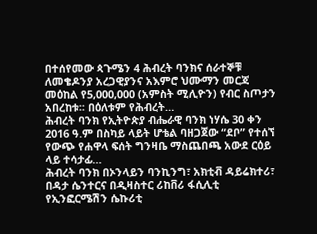በተሰየመው ጳጉሜን 4 ሕብረት ባንክና ሰራተኞቹ ለመቄዶንያ አረጋዊያንና አእምሮ ህሙማን መርጃ መዕከል የ5,000,000 (አምስት ሚሊዮን) የብር ስጦታን አበረከቱ፡፡ በዕለቱም የሕብረት…
ሕብረት ባንክ የኢትዮጵያ ብሔራዊ ባንክ ነሃሴ 30 ቀን 2016 ዓ.ም በስካይ ላይት ሆቴል ባዘጋጀው “ደቦ” የተሰኘ የውጭ የሐዋላ ፍሰት ግንዛቤ ማስጨበጫ አውደ ርዕይ ላይ ተሳታፊ…
ሕብረት ባንክ በኦንላይን ባንኪንግ፣ አክቲቭ ዳይሬክተሪ፣ በዳታ ሴንተርና በዲዛስተር ሪከቨሪ ፋሲሊቲ የኢንፎርሜሽን ሴኩሪቲ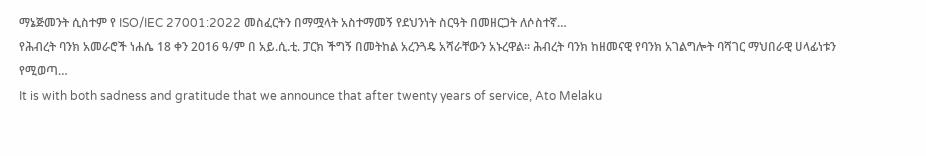ማኔጅመንት ሲስተም የ ISO/IEC 27001:2022 መስፈርትን በማሟላት አስተማመኝ የደህንነት ስርዓት በመዘርጋት ለሶስተኛ…
የሕብረት ባንክ አመራሮች ነሐሴ 18 ቀን 2016 ዓ/ም በ አይ.ሲ.ቲ. ፓርክ ችግኝ በመትከል አረንጓዴ አሻራቸውን አኑረዋል። ሕብረት ባንክ ከዘመናዊ የባንክ አገልግሎት ባሻገር ማህበራዊ ሀላፊነቱን የሚወጣ…
It is with both sadness and gratitude that we announce that after twenty years of service, Ato Melaku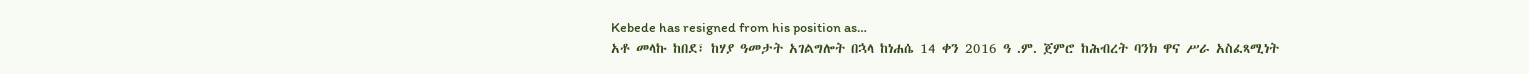Kebede has resigned from his position as…
አቶ መላኩ ከበደ፣ ከሃያ ዓመታት አገልግሎት በኋላ ከነሐሴ 14 ቀን 2016 ዓ .ም. ጀምሮ ከሕብረት ባንክ ዋና ሥራ አስፈጻሚነት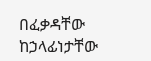በፈቃዳቸው ከኃላፊነታቸው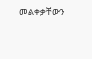መልቀቃቸውን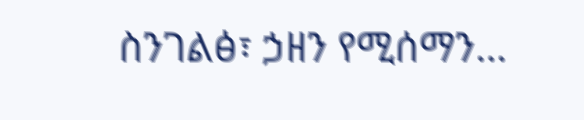ስንገልፅ፣ ኃዘን የሚሰማን…